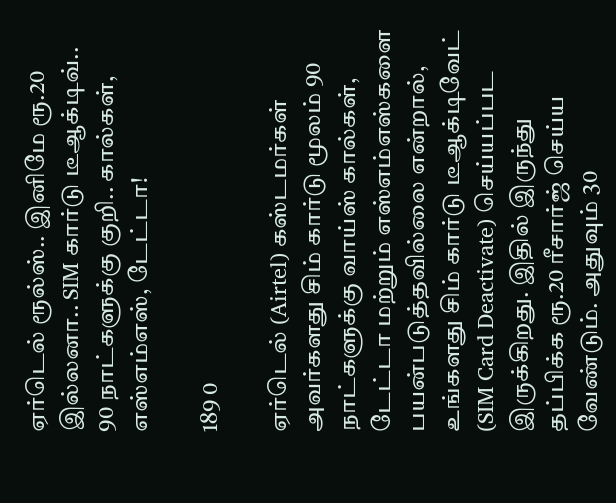ஏர்டெல் ரூல்ஸ்.. இனிமே ரூ.20 இல்லனா.. SIM கார்டு டீஆக்டிவ்.. 90 நாட்களுக்கு குறி.. கால்கள், எஸ்எம்எஸ், டேட்டா!

189 0

ஏர்டெல் (Airtel) கஸ்டமர்கள் அவர்களது சிம் கார்டு மூலம் 90 நாட்களுக்கு வாய்ஸ் கால்கள், டேட்டா மற்றும் எஸ்எம்எஸ்களை பயன்படுத்தவில்லை என்றால், உங்களது சிம் கார்டு டீஆக்டிவேட் (SIM Card Deactivate) செய்யப்பட இருக்கிறது. இதில் இருந்து தப்பிக்க ரூ.20 ரீசார்ஜ் செய்ய வேண்டும். அதுவும் 30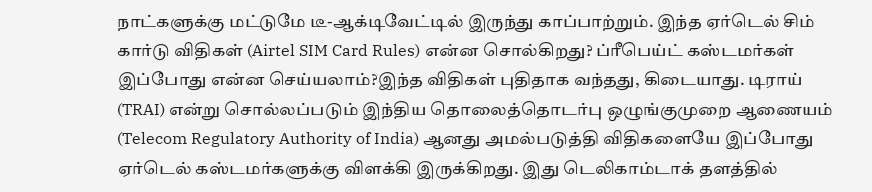நாட்களுக்கு மட்டுமே டீ-ஆக்டிவேட்டில் இருந்து காப்பாற்றும். இந்த ஏர்டெல் சிம் கார்டு விதிகள் (Airtel SIM Card Rules) என்ன சொல்கிறது? ப்ரீபெய்ட் கஸ்டமர்கள் இப்போது என்ன செய்யலாம்?இந்த விதிகள் புதிதாக வந்தது, கிடையாது. டிராய் (TRAI) என்று சொல்லப்படும் இந்திய தொலைத்தொடர்பு ஒழுங்குமுறை ஆணையம் (Telecom Regulatory Authority of India) ஆனது அமல்படுத்தி விதிகளையே இப்போது ஏர்டெல் கஸ்டமர்களுக்கு விளக்கி இருக்கிறது. இது டெலிகாம்டாக் தளத்தில்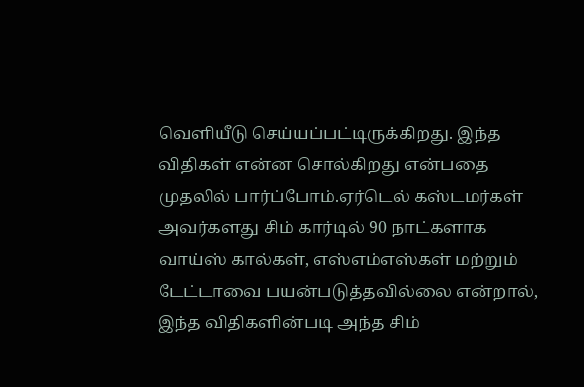வெளியீடு செய்யப்பட்டிருக்கிறது. இந்த விதிகள் என்ன சொல்கிறது என்பதை முதலில் பார்ப்போம்.ஏர்டெல் கஸ்டமர்கள் அவர்களது சிம் கார்டில் 90 நாட்களாக வாய்ஸ் கால்கள், எஸ்எம்எஸ்கள் மற்றும் டேட்டாவை பயன்படுத்தவில்லை என்றால், இந்த விதிகளின்படி அந்த சிம்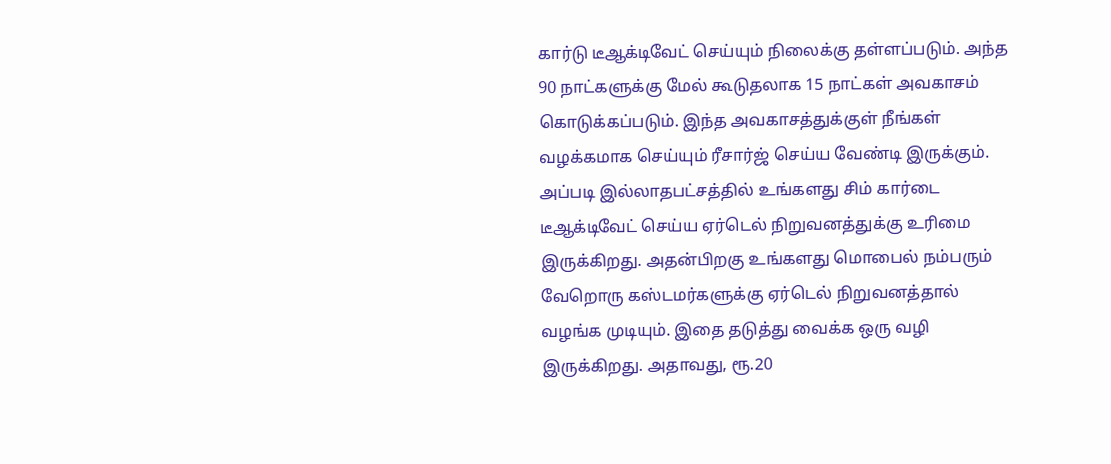கார்டு டீஆக்டிவேட் செய்யும் நிலைக்கு தள்ளப்படும். அந்த 90 நாட்களுக்கு மேல் கூடுதலாக 15 நாட்கள் அவகாசம் கொடுக்கப்படும். இந்த அவகாசத்துக்குள் நீங்கள் வழக்கமாக செய்யும் ரீசார்ஜ் செய்ய வேண்டி இருக்கும். அப்படி இல்லாதபட்சத்தில் உங்களது சிம் கார்டை டீஆக்டிவேட் செய்ய ஏர்டெல் நிறுவனத்துக்கு உரிமை இருக்கிறது. அதன்பிறகு உங்களது மொபைல் நம்பரும் வேறொரு கஸ்டமர்களுக்கு ஏர்டெல் நிறுவனத்தால் வழங்க முடியும். இதை தடுத்து வைக்க ஒரு வழி இருக்கிறது. அதாவது, ரூ.20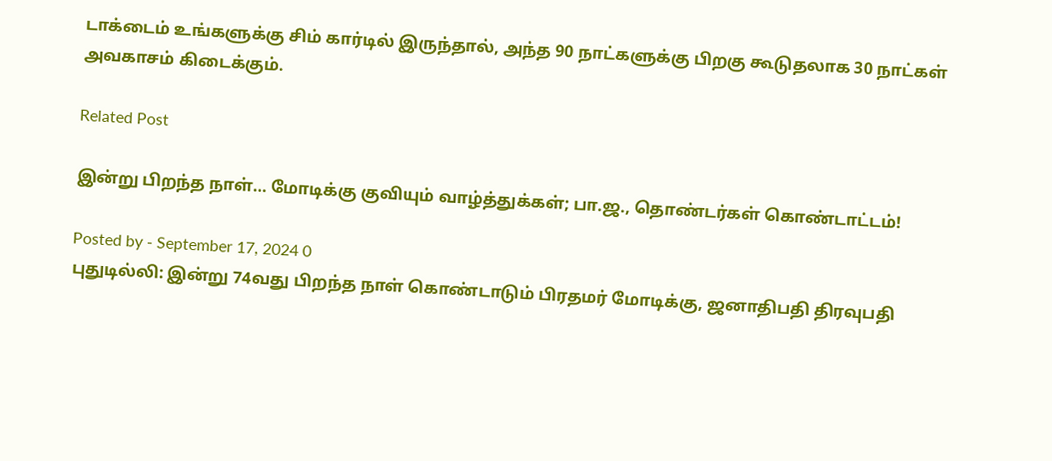டாக்டைம் உங்களுக்கு சிம் கார்டில் இருந்தால், அந்த 90 நாட்களுக்கு பிறகு கூடுதலாக 30 நாட்கள் அவகாசம் கிடைக்கும்.

Related Post

இன்று பிறந்த நாள்… மோடிக்கு குவியும் வாழ்த்துக்கள்; பா.ஜ., தொண்டர்கள் கொண்டாட்டம்!

Posted by - September 17, 2024 0
புதுடில்லி: இன்று 74வது பிறந்த நாள் கொண்டாடும் பிரதமர் மோடிக்கு, ஜனாதிபதி திரவுபதி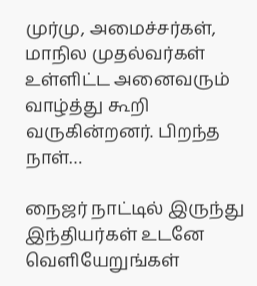முர்மு, அமைச்சர்கள், மாநில முதல்வர்கள் உள்ளிட்ட அனைவரும் வாழ்த்து கூறி வருகின்றனர். பிறந்த நாள்…

நைஜர் நாட்டில் இருந்து இந்தியர்கள் உடனே வெளியேறுங்கள்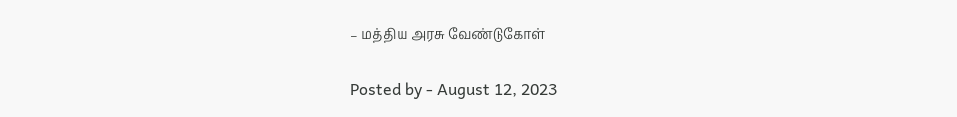– மத்திய அரசு வேண்டுகோள்

Posted by - August 12, 2023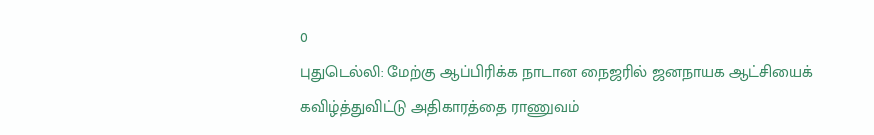0
புதுடெல்லி: மேற்கு ஆப்பிரிக்க நாடான நைஜரில் ஜனநாயக ஆட்சியைக் கவிழ்த்துவிட்டு அதிகாரத்தை ராணுவம்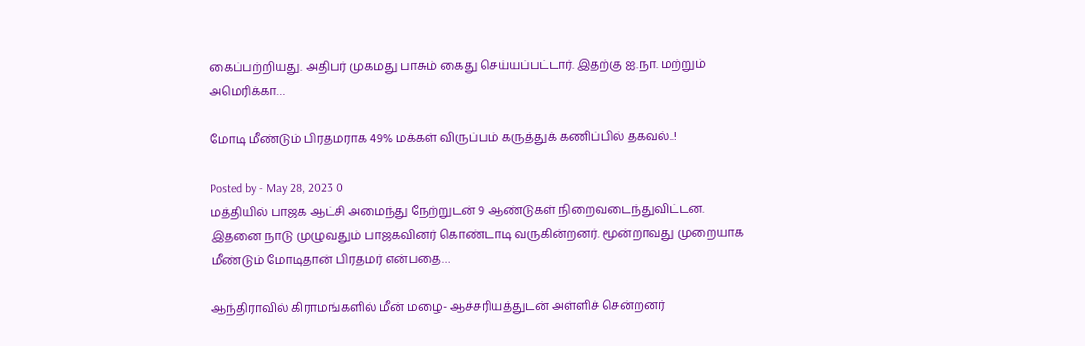கைப்பற்றியது. அதிபர் முகமது பாசும் கைது செய்யப்பட்டார். இதற்கு ஐ.நா. மற்றும் அமெரிக்கா…

மோடி மீண்டும் பிரதமராக 49% மக்கள் விருப்பம் கருத்துக் கணிப்பில் தகவல்..!

Posted by - May 28, 2023 0
மத்தியில் பாஜக ஆட்சி அமைந்து நேற்றுடன் 9 ஆண்டுகள் நிறைவடைந்துவிட்டன. இதனை நாடு முழுவதும் பாஜகவினர் கொண்டாடி வருகின்றனர். மூன்றாவது முறையாக மீண்டும் மோடிதான் பிரதமர் என்பதை…

ஆந்திராவில் கிராமங்களில் மீன் மழை- ஆச்சரியத்துடன் அள்ளிச் சென்றனர்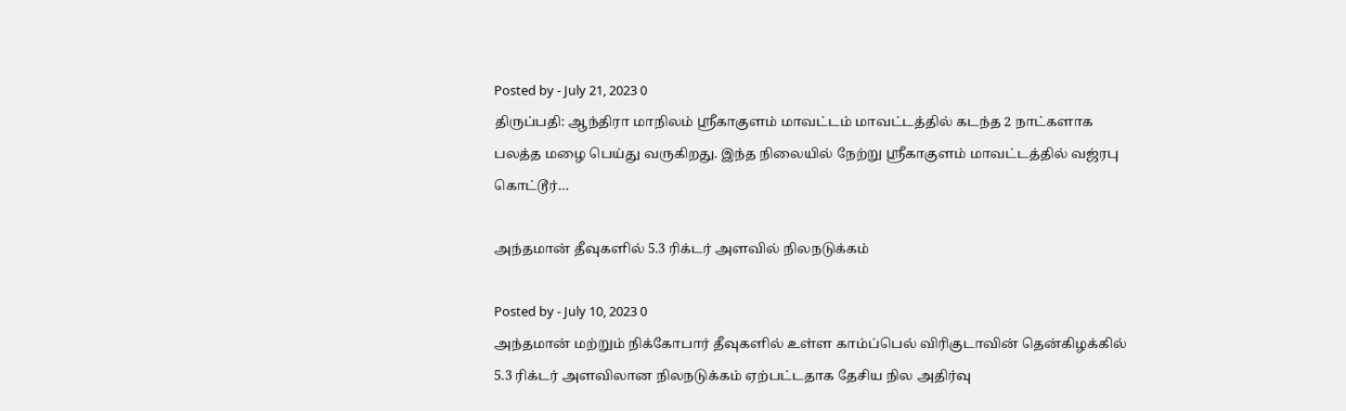Posted by - July 21, 2023 0
திருப்பதி: ஆந்திரா மாநிலம் ஸ்ரீகாகுளம் மாவட்டம் மாவட்டத்தில் கடந்த 2 நாட்களாக பலத்த மழை பெய்து வருகிறது. இந்த நிலையில் நேற்று ஸ்ரீகாகுளம் மாவட்டத்தில் வஜ்ரபு கொட்டூர்…

அந்தமான் தீவுகளில் 5.3 ரிக்டர் அளவில் நிலநடுக்கம்

Posted by - July 10, 2023 0
அந்தமான் மற்றும் நிக்கோபார் தீவுகளில் உள்ள காம்ப்பெல் விரிகுடாவின் தென்கிழக்கில் 5.3 ரிக்டர் அளவிலான நிலநடுக்கம் ஏற்பட்டதாக தேசிய நில அதிர்வு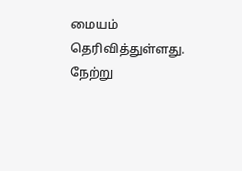மையம் தெரிவித்துள்ளது. நேற்று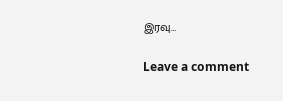இரவு…

Leave a comment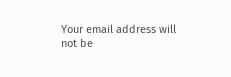Your email address will not be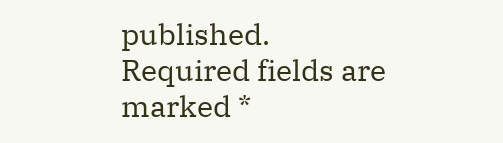published. Required fields are marked *